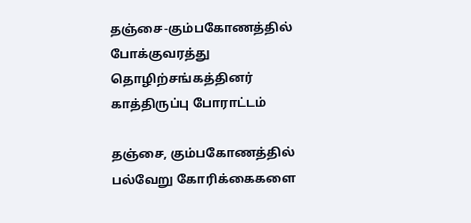தஞ்சை-கும்பகோணத்தில் போக்குவரத்து தொழிற்சங்கத்தினர் காத்திருப்பு போராட்டம்

தஞ்சை, கும்பகோணத்தில் பல்வேறு கோரிக்கைகளை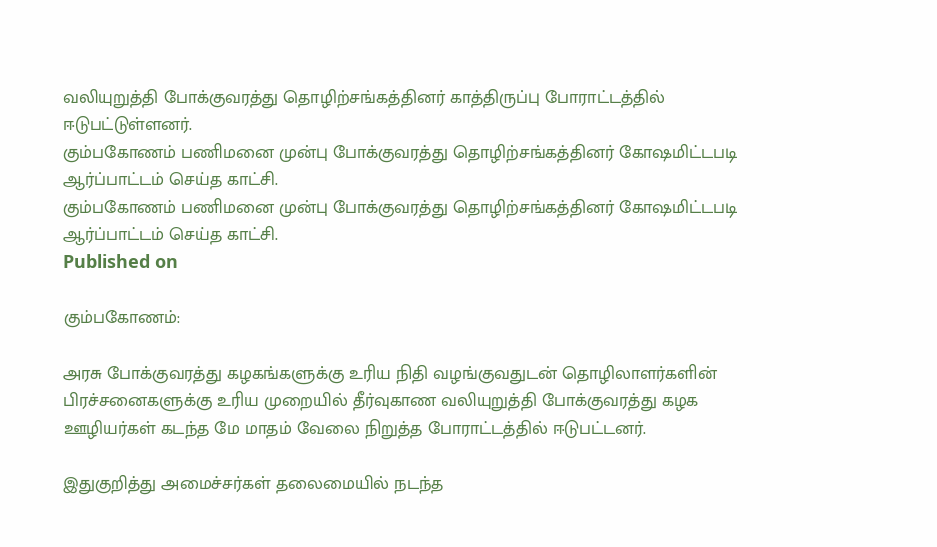வலியுறுத்தி போக்குவரத்து தொழிற்சங்கத்தினர் காத்திருப்பு போராட்டத்தில் ஈடுபட்டுள்ளனர்.
கும்பகோணம் பணிமனை முன்பு போக்குவரத்து தொழிற்சங்கத்தினர் கோ‌ஷமிட்டபடி ஆர்ப்பாட்டம் செய்த காட்சி.
கும்பகோணம் பணிமனை முன்பு போக்குவரத்து தொழிற்சங்கத்தினர் கோ‌ஷமிட்டபடி ஆர்ப்பாட்டம் செய்த காட்சி.
Published on

கும்பகோணம்:

அரசு போக்குவரத்து கழகங்களுக்கு உரிய நிதி வழங்குவதுடன் தொழிலாளர்களின் பிரச்சனைகளுக்கு உரிய முறையில் தீர்வுகாண வலியுறுத்தி போக்குவரத்து கழக ஊழியர்கள் கடந்த மே மாதம் வேலை நிறுத்த போராட்டத்தில் ஈடுபட்டனர்.

இதுகுறித்து அமைச்சர்கள் தலைமையில் நடந்த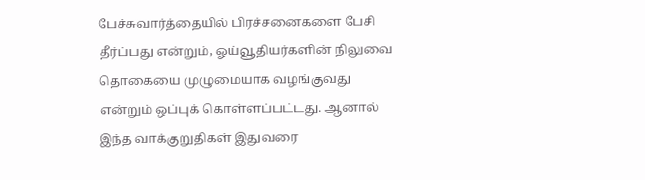பேச்சுவார்த்தையில் பிரச்சனைகளை பேசி தீர்ப்பது என்றும், ஓய்வூதியர்களின் நிலுவை தொகையை முழுமையாக வழங்குவது என்றும் ஒப்புக் கொள்ளப்பட்டது. ஆனால் இந்த வாக்குறுதிகள் இதுவரை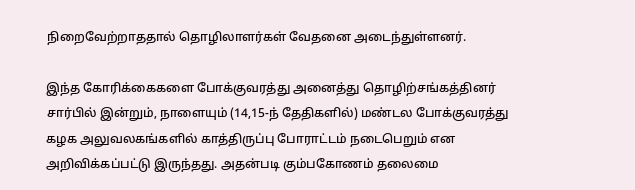நிறைவேற்றாததால் தொழிலாளர்கள் வேதனை அடைந்துள்ளனர்.

இந்த கோரிக்கைகளை போக்குவரத்து அனைத்து தொழிற்சங்கத்தினர் சார்பில் இன்றும், நாளையும் (14,15-ந் தேதிகளில்) மண்டல போக்குவரத்து கழக அலுவலகங்களில் காத்திருப்பு போராட்டம் நடைபெறும் என அறிவிக்கப்பட்டு இருந்தது. அதன்படி கும்பகோணம் தலைமை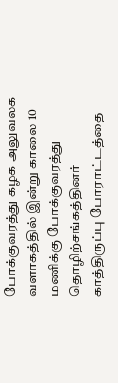போக்குவரத்து கழக அலுவலக வளாகத்தில் இன்று காலை 10 மணிக்கு போக்குவரத்து தொழிற்சங்கத்தினர் காத்திருப்பு போராட்டத்தை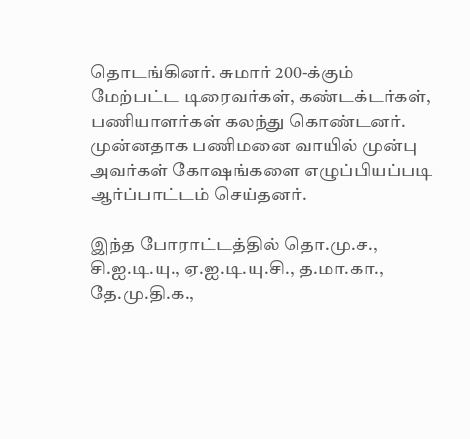தொடங்கினர். சுமார் 200-க்கும் மேற்பட்ட டிரைவர்கள், கண்டக்டர்கள், பணியாளர்கள் கலந்து கொண்டனர். முன்னதாக பணிமனை வாயில் முன்பு அவர்கள் கோ‌ஷங்களை எழுப்பியப்படி ஆர்ப்பாட்டம் செய்தனர்.

இந்த போராட்டத்தில் தொ.மு.ச., சி.ஐ.டி.யு., ஏ.ஐ.டி.யு.சி., த.மா.கா., தே.மு.தி.க.,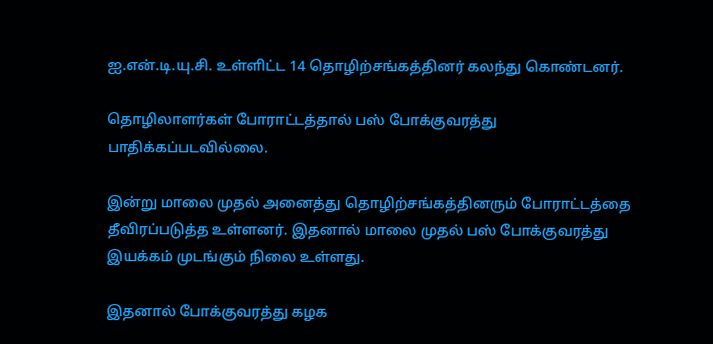ஐ.என்.டி.யு.சி. உள்ளிட்ட 14 தொழிற்சங்கத்தினர் கலந்து கொண்டனர்.

தொழிலாளர்கள் போராட்டத்தால் பஸ் போக்குவரத்து பாதிக்கப்படவில்லை.

இன்று மாலை முதல் அனைத்து தொழிற்சங்கத்தினரும் போராட்டத்தை தீவிரப்படுத்த உள்ளனர். இதனால் மாலை முதல் பஸ் போக்குவரத்து இயக்கம் முடங்கும் நிலை உள்ளது.

இதனால் போக்குவரத்து கழக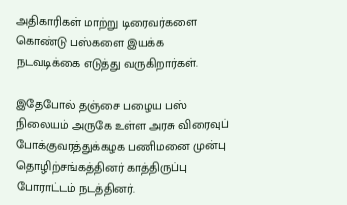அதிகாரிகள் மாற்று டிரைவர்களை கொண்டு பஸ்களை இயக்க நடவடிக்கை எடுத்து வருகிறார்கள்.

இதேபோல் தஞ்சை பழைய பஸ் நிலையம் அருகே உள்ள அரசு விரைவுப் போக்குவரத்துக்கழக பணிமனை முன்பு தொழிற்சங்கத்தினர் காத்திருப்பு போராட்டம் நடத்தினர்.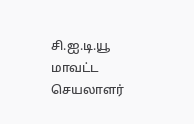சி.ஐ.டி.யூ மாவட்ட செயலாளர்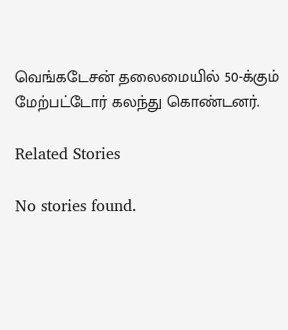வெங்கடேசன் தலைமையில் 50-க்கும் மேற்பட்டோர் கலந்து கொண்டனர்.

Related Stories

No stories found.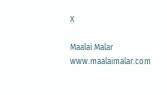X

Maalai Malar
www.maalaimalar.com